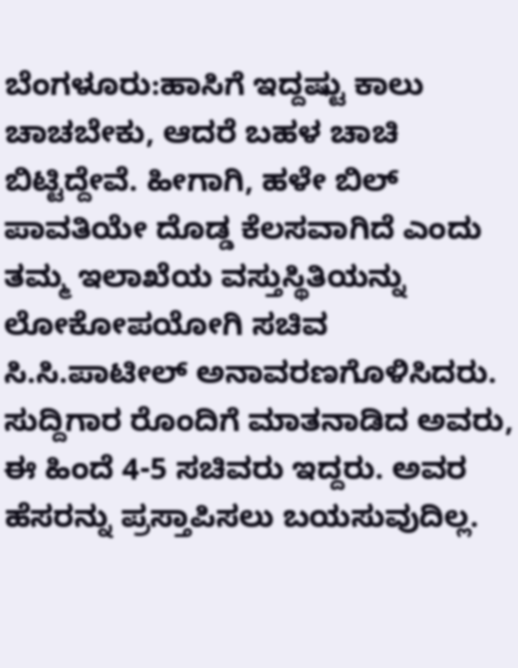ಬೆಂಗಳೂರು:ಹಾಸಿಗೆ ಇದ್ದಷ್ಟು ಕಾಲು ಚಾಚಬೇಕು, ಆದರೆ ಬಹಳ ಚಾಚಿ ಬಿಟ್ಟಿದ್ದೇವೆ. ಹೀಗಾಗಿ, ಹಳೇ ಬಿಲ್ ಪಾವತಿಯೇ ದೊಡ್ಡ ಕೆಲಸವಾಗಿದೆ ಎಂದು ತಮ್ಮ ಇಲಾಖೆಯ ವಸ್ತುಸ್ಥಿತಿಯನ್ನು ಲೋಕೋಪಯೋಗಿ ಸಚಿವ ಸಿ.ಸಿ.ಪಾಟೀಲ್ ಅನಾವರಣಗೊಳಿಸಿದರು. ಸುದ್ದಿಗಾರ ರೊಂದಿಗೆ ಮಾತನಾಡಿದ ಅವರು, ಈ ಹಿಂದೆ 4-5 ಸಚಿವರು ಇದ್ದರು. ಅವರ ಹೆಸರನ್ನು ಪ್ರಸ್ತಾಪಿಸಲು ಬಯಸುವುದಿಲ್ಲ.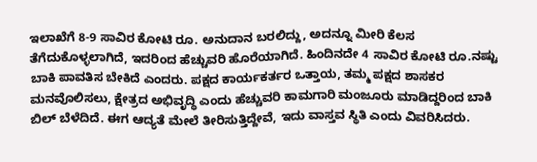ಇಲಾಖೆಗೆ 8-9 ಸಾವಿರ ಕೋಟಿ ರೂ. ಅನುದಾನ ಬರಲಿದ್ದು, ಅದನ್ನೂ ಮೀರಿ ಕೆಲಸ ತೆಗೆದುಕೊಳ್ಳಲಾಗಿದೆ, ಇದರಿಂದ ಹೆಚ್ಚುವರಿ ಹೊರೆಯಾಗಿದೆ. ಹಿಂದಿನದೇ 4 ಸಾವಿರ ಕೋಟಿ ರೂ.ನಷ್ಟು ಬಾಕಿ ಪಾವತಿಸ ಬೇಕಿದೆ ಎಂದರು. ಪಕ್ಷದ ಕಾರ್ಯಕರ್ತರ ಒತ್ತಾಯ, ತಮ್ಮ ಪಕ್ಷದ ಶಾಸಕರ ಮನವೊಲಿಸಲು, ಕ್ಷೇತ್ರದ ಅಭಿವೃದ್ಧಿ ಎಂದು ಹೆಚ್ಚುವರಿ ಕಾಮಗಾರಿ ಮಂಜೂರು ಮಾಡಿದ್ದರಿಂದ ಬಾಕಿ ಬಿಲ್ ಬೆಳೆದಿದೆ. ಈಗ ಆದ್ಯತೆ ಮೇಲೆ ತೀರಿಸುತ್ತಿದ್ದೇವೆ, ಇದು ವಾಸ್ತವ ಸ್ಥಿತಿ ಎಂದು ವಿವರಿಸಿದರು.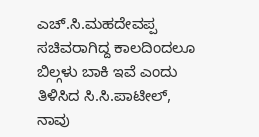ಎಚ್.ಸಿ.ಮಹದೇವಪ್ಪ ಸಚಿವರಾಗಿದ್ದ ಕಾಲದಿಂದಲೂ ಬಿಲ್ಗಳು ಬಾಕಿ ಇವೆ ಎಂದು ತಿಳಿಸಿದ ಸಿ.ಸಿ.ಪಾಟೀಲ್, ನಾವು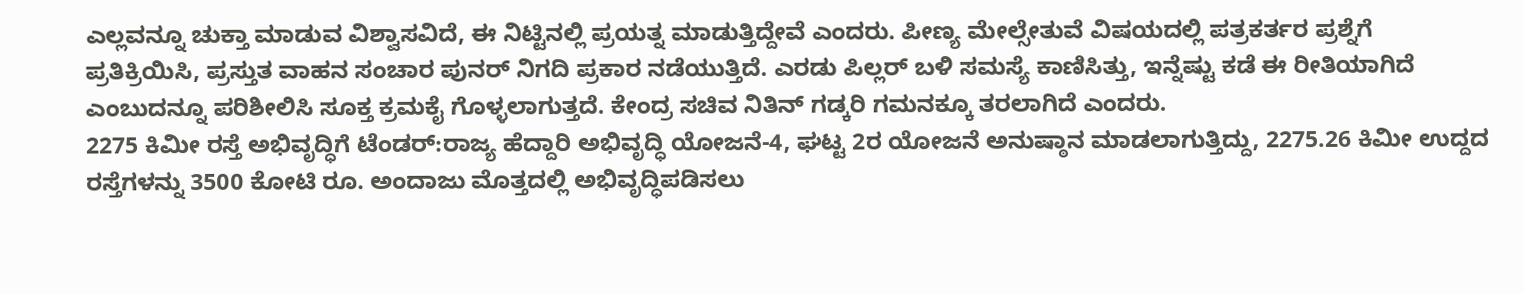ಎಲ್ಲವನ್ನೂ ಚುಕ್ತಾ ಮಾಡುವ ವಿಶ್ವಾಸವಿದೆ, ಈ ನಿಟ್ಟಿನಲ್ಲಿ ಪ್ರಯತ್ನ ಮಾಡುತ್ತಿದ್ದೇವೆ ಎಂದರು. ಪೀಣ್ಯ ಮೇಲ್ಸೇತುವೆ ವಿಷಯದಲ್ಲಿ ಪತ್ರಕರ್ತರ ಪ್ರಶ್ನೆಗೆ ಪ್ರತಿಕ್ರಿಯಿಸಿ, ಪ್ರಸ್ತುತ ವಾಹನ ಸಂಚಾರ ಪುನರ್ ನಿಗದಿ ಪ್ರಕಾರ ನಡೆಯುತ್ತಿದೆ. ಎರಡು ಪಿಲ್ಲರ್ ಬಳಿ ಸಮಸ್ಯೆ ಕಾಣಿಸಿತ್ತು, ಇನ್ನೆಷ್ಟು ಕಡೆ ಈ ರೀತಿಯಾಗಿದೆ ಎಂಬುದನ್ನೂ ಪರಿಶೀಲಿಸಿ ಸೂಕ್ತ ಕ್ರಮಕೈ ಗೊಳ್ಳಲಾಗುತ್ತದೆ. ಕೇಂದ್ರ ಸಚಿವ ನಿತಿನ್ ಗಡ್ಕರಿ ಗಮನಕ್ಕೂ ತರಲಾಗಿದೆ ಎಂದರು.
2275 ಕಿಮೀ ರಸ್ತೆ ಅಭಿವೃದ್ಧಿಗೆ ಟೆಂಡರ್:ರಾಜ್ಯ ಹೆದ್ದಾರಿ ಅಭಿವೃದ್ಧಿ ಯೋಜನೆ-4, ಘಟ್ಟ 2ರ ಯೋಜನೆ ಅನುಷ್ಠಾನ ಮಾಡಲಾಗುತ್ತಿದ್ದು, 2275.26 ಕಿಮೀ ಉದ್ದದ ರಸ್ತೆಗಳನ್ನು 3500 ಕೋಟಿ ರೂ. ಅಂದಾಜು ಮೊತ್ತದಲ್ಲಿ ಅಭಿವೃದ್ಧಿಪಡಿಸಲು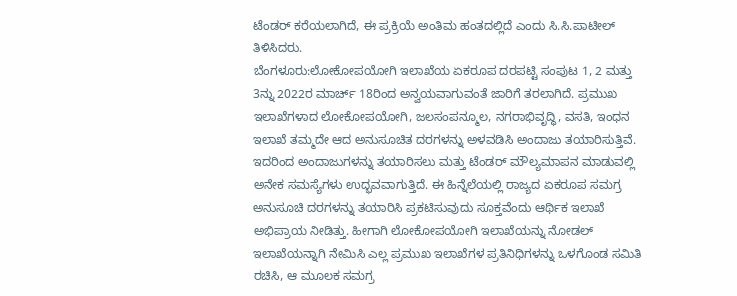ಟೆಂಡರ್ ಕರೆಯಲಾಗಿದೆ, ಈ ಪ್ರಕ್ರಿಯೆ ಅಂತಿಮ ಹಂತದಲ್ಲಿದೆ ಎಂದು ಸಿ.ಸಿ.ಪಾಟೀಲ್ ತಿಳಿಸಿದರು.
ಬೆಂಗಳೂರು:ಲೋಕೋಪಯೋಗಿ ಇಲಾಖೆಯ ಏಕರೂಪ ದರಪಟ್ಟಿ ಸಂಪುಟ 1, 2 ಮತ್ತು 3ನ್ನು 2022ರ ಮಾರ್ಚ್ 18ರಿಂದ ಅನ್ವಯವಾಗುವಂತೆ ಜಾರಿಗೆ ತರಲಾಗಿದೆ. ಪ್ರಮುಖ ಇಲಾಖೆಗಳಾದ ಲೋಕೋಪಯೋಗಿ, ಜಲಸಂಪನ್ಮೂಲ, ನಗರಾಭಿವೃದ್ಧಿ, ವಸತಿ, ಇಂಧನ ಇಲಾಖೆ ತಮ್ಮದೇ ಆದ ಅನುಸೂಚಿತ ದರಗಳನ್ನು ಅಳವಡಿಸಿ ಅಂದಾಜು ತಯಾರಿಸುತ್ತಿವೆ. ಇದರಿಂದ ಅಂದಾಜುಗಳನ್ನು ತಯಾರಿಸಲು ಮತ್ತು ಟೆಂಡರ್ ಮೌಲ್ಯಮಾಪನ ಮಾಡುವಲ್ಲಿ ಅನೇಕ ಸಮಸ್ಯೆಗಳು ಉದ್ಭವವಾಗುತ್ತಿದೆ. ಈ ಹಿನ್ನೆಲೆಯಲ್ಲಿ ರಾಜ್ಯದ ಏಕರೂಪ ಸಮಗ್ರ ಅನುಸೂಚಿ ದರಗಳನ್ನು ತಯಾರಿಸಿ ಪ್ರಕಟಿಸುವುದು ಸೂಕ್ತವೆಂದು ಆರ್ಥಿಕ ಇಲಾಖೆ ಅಭಿಪ್ರಾಯ ನೀಡಿತ್ತು. ಹೀಗಾಗಿ ಲೋಕೋಪಯೋಗಿ ಇಲಾಖೆಯನ್ನು ನೋಡಲ್ ಇಲಾಖೆಯನ್ನಾಗಿ ನೇಮಿಸಿ ಎಲ್ಲ ಪ್ರಮುಖ ಇಲಾಖೆಗಳ ಪ್ರತಿನಿಧಿಗಳನ್ನು ಒಳಗೊಂಡ ಸಮಿತಿ ರಚಿಸಿ, ಆ ಮೂಲಕ ಸಮಗ್ರ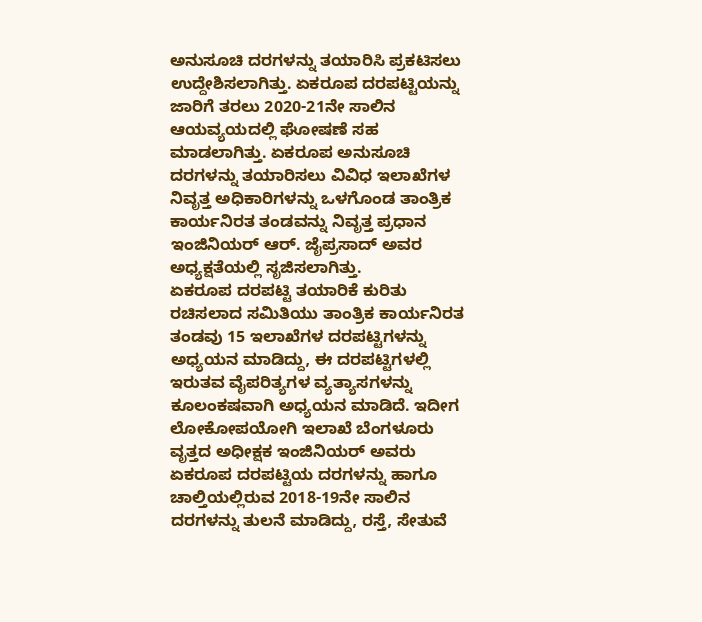ಅನುಸೂಚಿ ದರಗಳನ್ನು ತಯಾರಿಸಿ ಪ್ರಕಟಿಸಲು ಉದ್ದೇಶಿಸಲಾಗಿತ್ತು. ಏಕರೂಪ ದರಪಟ್ಟಿಯನ್ನು ಜಾರಿಗೆ ತರಲು 2020-21ನೇ ಸಾಲಿನ ಆಯವ್ಯಯದಲ್ಲಿ ಘೋಷಣೆ ಸಹ ಮಾಡಲಾಗಿತ್ತು. ಏಕರೂಪ ಅನುಸೂಚಿ ದರಗಳನ್ನು ತಯಾರಿಸಲು ವಿವಿಧ ಇಲಾಖೆಗಳ ನಿವೃತ್ತ ಅಧಿಕಾರಿಗಳನ್ನು ಒಳಗೊಂಡ ತಾಂತ್ರಿಕ ಕಾರ್ಯನಿರತ ತಂಡವನ್ನು ನಿವೃತ್ತ ಪ್ರಧಾನ ಇಂಜಿನಿಯರ್ ಆರ್. ಜೈಪ್ರಸಾದ್ ಅವರ ಅಧ್ಯಕ್ಷತೆಯಲ್ಲಿ ಸೃಜಿಸಲಾಗಿತ್ತು.
ಏಕರೂಪ ದರಪಟ್ಟಿ ತಯಾರಿಕೆ ಕುರಿತು ರಚಿಸಲಾದ ಸಮಿತಿಯು ತಾಂತ್ರಿಕ ಕಾರ್ಯನಿರತ ತಂಡವು 15 ಇಲಾಖೆಗಳ ದರಪಟ್ಟಿಗಳನ್ನು ಅಧ್ಯಯನ ಮಾಡಿದ್ದು, ಈ ದರಪಟ್ಟಿಗಳಲ್ಲಿ ಇರುತವ ವೈಪರಿತ್ಯಗಳ ವ್ಯತ್ಯಾಸಗಳನ್ನು ಕೂಲಂಕಷವಾಗಿ ಅಧ್ಯಯನ ಮಾಡಿದೆ. ಇದೀಗ ಲೋಕೋಪಯೋಗಿ ಇಲಾಖೆ ಬೆಂಗಳೂರು ವೃತ್ತದ ಅಧೀಕ್ಷಕ ಇಂಜಿನಿಯರ್ ಅವರು ಏಕರೂಪ ದರಪಟ್ಟಿಯ ದರಗಳನ್ನು ಹಾಗೂ ಚಾಲ್ತಿಯಲ್ಲಿರುವ 2018-19ನೇ ಸಾಲಿನ ದರಗಳನ್ನು ತುಲನೆ ಮಾಡಿದ್ದು, ರಸ್ತೆ, ಸೇತುವೆ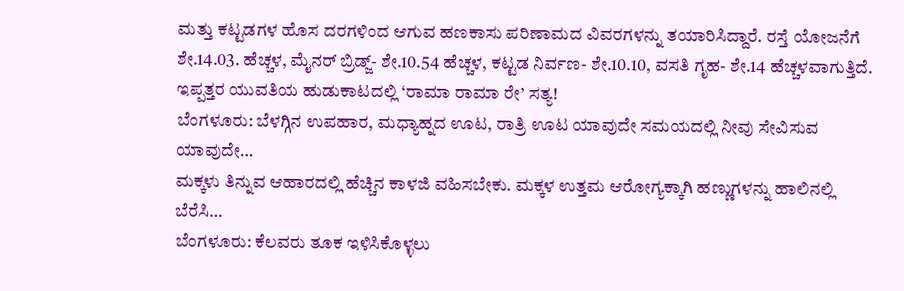ಮತ್ತು ಕಟ್ಟಡಗಳ ಹೊಸ ದರಗಳಿಂದ ಆಗುವ ಹಣಕಾಸು ಪರಿಣಾಮದ ವಿವರಗಳನ್ನು ತಯಾರಿಸಿದ್ದಾರೆ. ರಸ್ತೆ ಯೋಜನೆಗೆ ಶೇ.14.03. ಹೆಚ್ಚಳ, ಮೈನರ್ ಬ್ರಿಡ್ಜ್- ಶೇ.10.54 ಹೆಚ್ಚಳ, ಕಟ್ಟಡ ನಿರ್ವಣ- ಶೇ.10.10, ವಸತಿ ಗೃಹ- ಶೇ.14 ಹೆಚ್ಚಳವಾಗುತ್ತಿದೆ.
ಇಪ್ಪತ್ತರ ಯುವತಿಯ ಹುಡುಕಾಟದಲ್ಲಿ ‘ರಾಮಾ ರಾಮಾ ರೇ’ ಸತ್ಯ!
ಬೆಂಗಳೂರು: ಬೆಳಗ್ಗಿನ ಉಪಹಾರ, ಮಧ್ಯಾಹ್ನದ ಊಟ, ರಾತ್ರಿ ಊಟ ಯಾವುದೇ ಸಮಯದಲ್ಲಿ ನೀವು ಸೇವಿಸುವ ಯಾವುದೇ…
ಮಕ್ಕಳು ತಿನ್ನುವ ಆಹಾರದಲ್ಲಿ ಹೆಚ್ಚಿನ ಕಾಳಜಿ ವಹಿಸಬೇಕು. ಮಕ್ಕಳ ಉತ್ತಮ ಆರೋಗ್ಯಕ್ಕಾಗಿ ಹಣ್ಣುಗಳನ್ನು ಹಾಲಿನಲ್ಲಿ ಬೆರೆಸಿ…
ಬೆಂಗಳೂರು: ಕೆಲವರು ತೂಕ ಇಳಿಸಿಕೊಳ್ಳಲು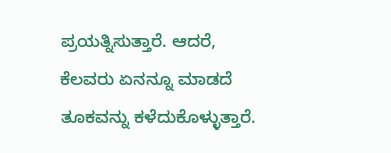ಪ್ರಯತ್ನಿಸುತ್ತಾರೆ. ಆದರೆ, ಕೆಲವರು ಏನನ್ನೂ ಮಾಡದೆ ತೂಕವನ್ನು ಕಳೆದುಕೊಳ್ಳುತ್ತಾರೆ.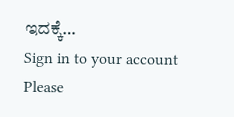ಇದಕ್ಕೆ…
Sign in to your account
Please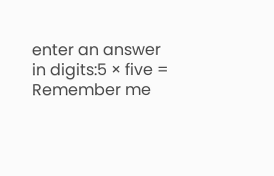enter an answer in digits:5 × five =
Remember me